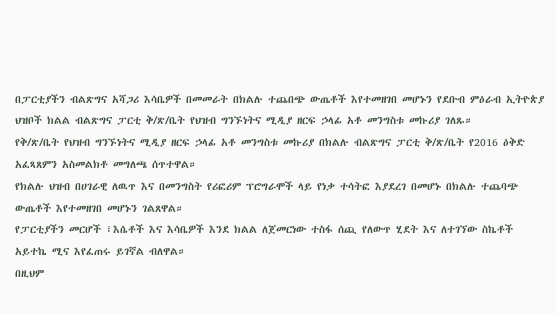በፓርቲያችን ብልጽግና አሻጋሪ እሳቤዎች በመመራት በክልሉ ተጨበጭ ውጤቶች እየተመዘገበ መሆኑን የደቡብ ምዕራብ ኢትዮጵያ ህዝቦች ክልል ብልጽግና ፓርቲ ቅ/ጽ/ቤት የህዝብ ግንኙነትና ሚዲያ ዘርፍ ኃላፊ አቶ መንግስቱ መኩሪያ ገለጹ።
የቅ/ጽ/ቤት የህዝብ ግንኙነትና ሚዲያ ዘርፍ ኃላፊ አቶ መንግስቱ መኩሪያ በክልሉ ብልጽግና ፓርቲ ቅ/ጽ/ቤት የ2016 ዕቅድ አፈጻጸምን አስመልክቶ መግለጫ ሰጥተዋል።
የክልሉ ህዝብ በሀገራዊ ለዉጥ እና በመንግስት የሪፎሪም ፕሮግራሞች ላይ የነቃ ተሳትፎ እያደረገ በመሆኑ በክልሉ ተጨባጭ ውጤቶች እየተመዘገበ መሆኑን ገልጸዋል።
የፓርቲያችን መርሆች ፣እሴቶች እና እሳቤዎች እንደ ክልል ለጀመርነው ተስፋ ሰጪ የለውጥ ሂደት እና ለተገኘው ስኬቶች አይተኬ ሚና እየፈጠሩ ይገኛል ብለዋል።
በዚህም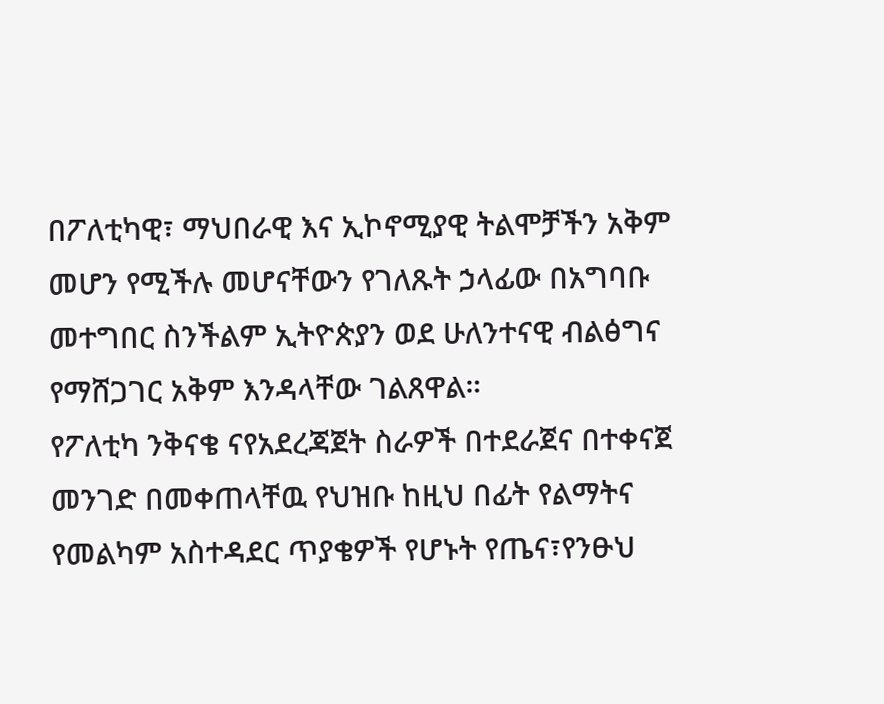በፖለቲካዊ፣ ማህበራዊ እና ኢኮኖሚያዊ ትልሞቻችን አቅም መሆን የሚችሉ መሆናቸውን የገለጹት ኃላፊው በአግባቡ መተግበር ስንችልም ኢትዮጵያን ወደ ሁለንተናዊ ብልፅግና የማሸጋገር አቅም እንዳላቸው ገልጸዋል።
የፖለቲካ ንቅናቄ ናየአደረጃጀት ስራዎች በተደራጀና በተቀናጀ መንገድ በመቀጠላቸዉ የህዝቡ ከዚህ በፊት የልማትና የመልካም አስተዳደር ጥያቄዎች የሆኑት የጤና፣የንፁህ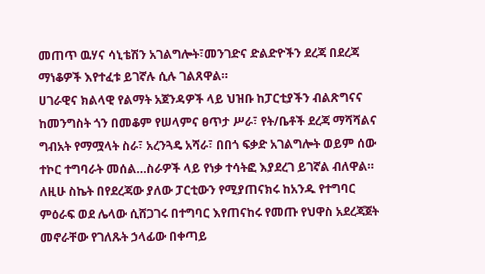መጠጥ ዉሃና ሳኒቴሽን አገልግሎት፣መንገድና ድልድዮችን ደረጃ በደረጃ ማነቆዎች እየተፈቱ ይገኛሉ ሲሉ ገልጸዋል።
ሀገራዊና ክልላዊ የልማት አጀንዳዎች ላይ ህዝቡ ከፓርቲያችን ብልጽግናና ከመንግስት ጎን በመቆም የሠላምና ፀጥታ ሥራ፣ የት/ቤቶች ደረጃ ማሻሻልና ግብአት የማሟላት ስራ፣ አረንጓዴ አሻራ፣ በበጎ ፍቃድ አገልግሎት ወይም ሰው ተኮር ተግባራት መሰል…ስራዎች ላይ የነቃ ተሳትፎ እያደረገ ይገኛል ብለዋል።
ለዚሁ ስኬት በየደረጃው ያለው ፓርቲውን የሚያጠናክሩ ከአንዱ የተግባር ምዕራፍ ወደ ሌላው ሲሸጋገሩ በተግባር እየጠናከሩ የመጡ የህዋስ አደረጃጀት መኖራቸው የገለጹት ኃላፊው በቀጣይ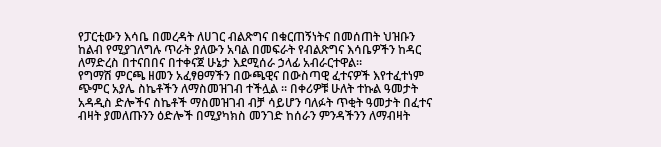የፓርቲውን እሳቤ በመረዳት ለሀገር ብልጽግና በቁርጠኝነትና በመሰጠት ህዝቡን ከልብ የሚያገለግሉ ጥራት ያለውን አባል በመፍራት የብልጽግና እሳቤዎችን ከዳር ለማድረስ በተናበበና በተቀናጀ ሁኔታ እደሚሰራ ኃላፊ አብራርተዋል።
የግማሽ ምርጫ ዘመን አፈፃፀማችን በውጫዊና በውስጣዊ ፈተናዎች እየተፈተነም ጭምር አያሌ ስኬቶችን ለማስመዝገብ ተችሏል ። በቀሪዎቹ ሁለት ተኩል ዓመታት አዳዲስ ድሎችና ስኬቶች ማስመዝገብ ብቻ ሳይሆን ባለፉት ጥቂት ዓመታት በፈተና ብዛት ያመለጡንን ዕድሎች በሚያካክስ መንገድ ከሰራን ምንዳችንን ለማብዛት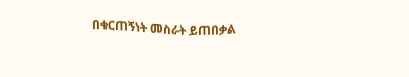በቁርጠኝነት መስራት ይጠበቃል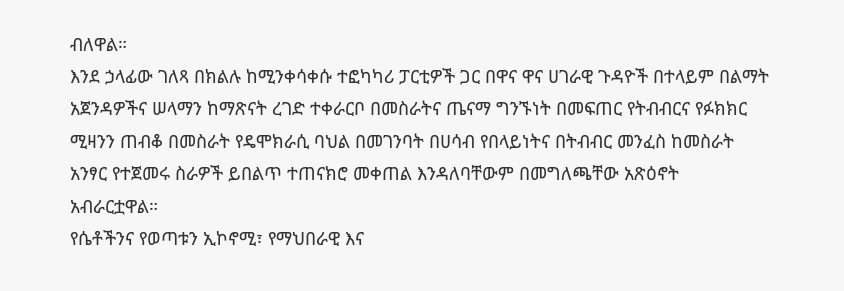ብለዋል።
እንደ ኃላፊው ገለጻ በክልሉ ከሚንቀሳቀሱ ተፎካካሪ ፓርቲዎች ጋር በዋና ዋና ሀገራዊ ጉዳዮች በተላይም በልማት አጀንዳዎችና ሠላማን ከማጽናት ረገድ ተቀራርቦ በመስራትና ጤናማ ግንኙነት በመፍጠር የትብብርና የፉክክር ሚዛንን ጠብቆ በመስራት የዴሞክራሲ ባህል በመገንባት በሀሳብ የበላይነትና በትብብር መንፈስ ከመስራት አንፃር የተጀመሩ ስራዎች ይበልጥ ተጠናክሮ መቀጠል እንዳለባቸውም በመግለጫቸው አጽዕኖት አብራርቷዋል።
የሴቶችንና የወጣቱን ኢኮኖሚ፣ የማህበራዊ እና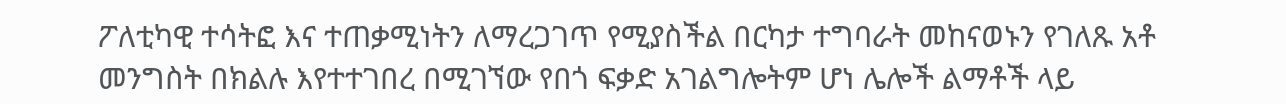ፖለቲካዊ ተሳትፎ እና ተጠቃሚነትን ለማረጋገጥ የሚያስችል በርካታ ተግባራት መከናወኑን የገለጹ አቶ መንግስት በክልሉ እየተተገበረ በሚገኘው የበጎ ፍቃድ አገልግሎትም ሆነ ሌሎች ልማቶች ላይ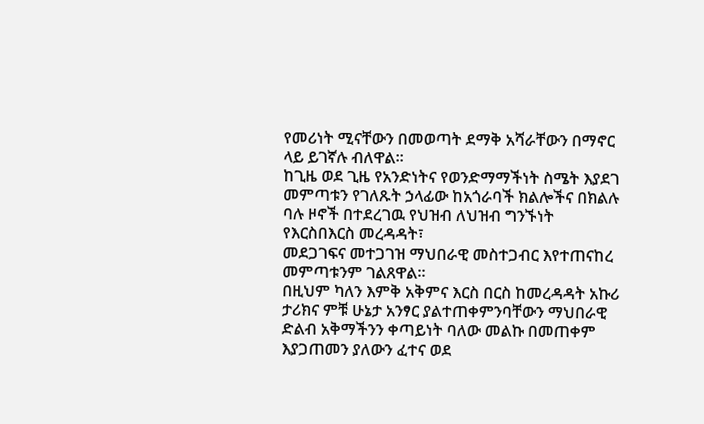የመሪነት ሚናቸውን በመወጣት ደማቅ አሻራቸውን በማኖር ላይ ይገኛሉ ብለዋል።
ከጊዜ ወደ ጊዜ የአንድነትና የወንድማማችነት ስሜት እያደገ መምጣቱን የገለጹት ኃላፊው ከአጎራባች ክልሎችና በክልሉ ባሉ ዞኖች በተደረገዉ የህዝብ ለህዝብ ግንኙነት የእርስበእርስ መረዳዳት፣
መደጋገፍና መተጋገዝ ማህበራዊ መስተጋብር እየተጠናከረ መምጣቱንም ገልጸዋል።
በዚህም ካለን እምቅ አቅምና እርስ በርስ ከመረዳዳት አኩሪ ታሪክና ምቹ ሁኔታ አንፃር ያልተጠቀምንባቸውን ማህበራዊ ድልብ አቅማችንን ቀጣይነት ባለው መልኩ በመጠቀም እያጋጠመን ያለውን ፈተና ወደ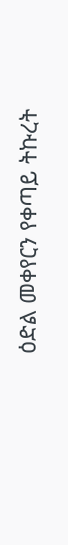ዕድል መቀየርን የቀጣይ ትኩረት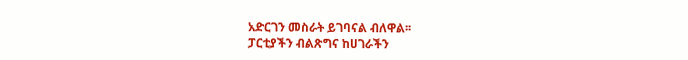አድርገን መስራት ይገባናል ብለዋል፡፡
ፓርቲያችን ብልጽግና ከሀገራችን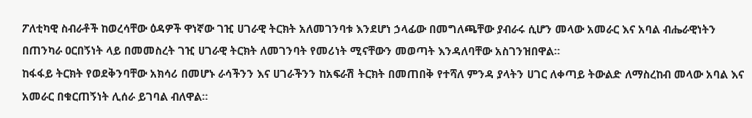ፖለቲካዊ ስብራቶች ከወረሳቸው ዕዳዎች ዋነኛው ገዢ ሀገራዊ ትርክት አለመገንባቱ እንደሆነ ኃላፊው በመግለጫቸው ያብራሩ ሲሆን መላው አመራር እና አባል ብሔራዊነትን በጠንካራ ዐርበኝነት ላይ በመመስረት ገዢ ሀገራዊ ትርክት ለመገንባት የመሪነት ሚናቸውን መወጣት እንዳለባቸው አስገንዝበዋል።
ከፋፋይ ትርክት የወደቅንባቸው አክሳሪ በመሆኑ ራሳችንን እና ሀገራችንን ከአፍራሽ ትርክት በመጠበቅ የተሻለ ምንዳ ያላትን ሀገር ለቀጣይ ትውልድ ለማስረከብ መላው አባል እና አመራር በቁርጠኝነት ሊሰራ ይገባል ብለዋል።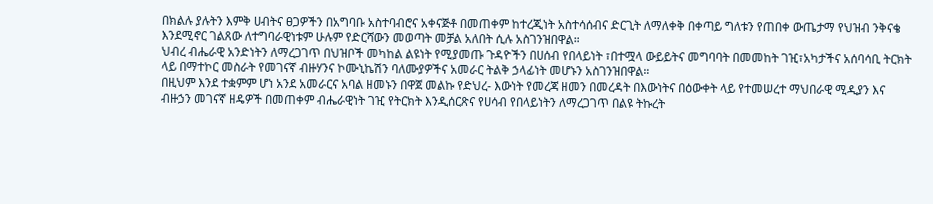በክልሉ ያሉትን እምቅ ሀብትና ፀጋዎችን በአግባቡ አስተባብሮና አቀናጅቶ በመጠቀም ከተረጂነት አስተሳሰብና ድርጊት ለማለቀቅ በቀጣይ ግለቱን የጠበቀ ውጤታማ የህዝብ ንቅናቄ እንደሚኖር ገልጸው ለተግባራዊነቱም ሁሉም የድርሻውን መወጣት መቻል አለበት ሲሉ አስገንዝበዋል።
ህብረ ብሔራዊ አንድነትን ለማረጋገጥ በህዝቦች መካከል ልዩነት የሚያመጡ ጉዳዮችን በሀሰብ የበላይነት ፣በተሟላ ውይይትና መግባባት በመመከት ገዢ፣አካታችና አሰባሳቢ ትርክት ላይ በማተኮር መስራት የመገናኛ ብዙሃንና ኮሙኒኬሽን ባለሙያዎችና አመራር ትልቅ ኃላፊነት መሆኑን አስገንዝበዋል።
በዚህም እንደ ተቋምም ሆነ አንደ አመራርና አባል ዘመኑን በዋጀ መልኩ የድህረ- እውነት የመረጃ ዘመን በመረዳት በእውነትና በዕውቀት ላይ የተመሠረተ ማህበራዊ ሚዲያን እና ብዙኃን መገናኛ ዘዴዎች በመጠቀም ብሔራዊነት ገዢ የትርክት እንዲሰርጽና የሀሳብ የበላይነትን ለማረጋገጥ በልዩ ትኩረት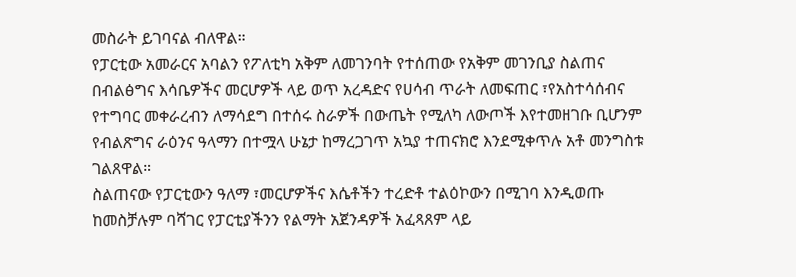መስራት ይገባናል ብለዋል።
የፓርቲው አመራርና አባልን የፖለቲካ አቅም ለመገንባት የተሰጠው የአቅም መገንቢያ ስልጠና በብልፅግና እሳቤዎችና መርሆዎች ላይ ወጥ አረዳድና የሀሳብ ጥራት ለመፍጠር ፣የአስተሳሰብና የተግባር መቀራረብን ለማሳደግ በተሰሩ ስራዎች በውጤት የሚለካ ለውጦች እየተመዘገቡ ቢሆንም የብልጽግና ራዕንና ዓላማን በተሟላ ሁኔታ ከማረጋገጥ አኳያ ተጠናክሮ እንደሚቀጥሉ አቶ መንግስቱ ገልጸዋል።
ስልጠናው የፓርቲውን ዓለማ ፣መርሆዎችና እሴቶችን ተረድቶ ተልዕኮውን በሚገባ እንዲወጡ ከመስቻሉም ባሻገር የፓርቲያችንን የልማት አጀንዳዎች አፈጻጸም ላይ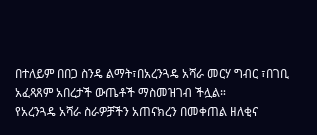በተለይም በበጋ ስንዴ ልማት፣በአረንጓዴ አሻራ መርሃ ግብር ፣በገቢ አፈጻጸም አበረታች ውጤቶች ማስመዝገብ ችሏል።
የአረንጓዴ አሻራ ስራዎቻችን አጠናክረን በመቀጠል ዘለቂና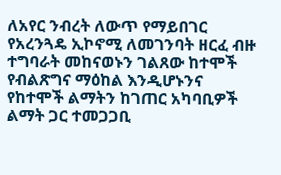ለአየር ንብረት ለውጥ የማይበገር የአረንጓዴ ኢኮኖሚ ለመገንባት ዘርፈ ብዙ ተግባራት መከናወኑን ገልጸው ከተሞች የብልጽግና ማዕከል እንዲሆኑንና የከተሞች ልማትን ከገጠር አካባቢዎች ልማት ጋር ተመጋጋቢ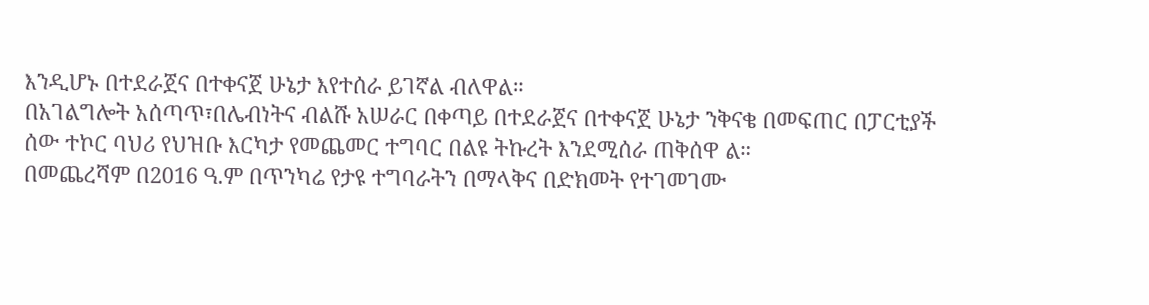እንዲሆኑ በተደራጀና በተቀናጀ ሁኔታ እየተሰራ ይገኛል ብለዋል።
በአገልግሎት አሰጣጥ፣በሌብነትና ብልሹ አሠራር በቀጣይ በተደራጀና በተቀናጀ ሁኔታ ንቅናቄ በመፍጠር በፓርቲያች ሰው ተኮር ባህሪ የህዝቡ እርካታ የመጨመር ተግባር በልዩ ትኩረት እንደሚሰራ ጠቅሰዋ ል።
በመጨረሻም በ2016 ዓ.ም በጥንካሬ የታዩ ተግባራትን በማላቅና በድክመት የተገመገሙ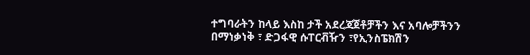ተግባራትን ከላይ እስከ ታች አደረጃጀቶቻችን እና አባሎቻችንን በማነቃነቅ ፣ ድጋፋዊ ሱፐርቭዥን ፣የኢንስፔክሽን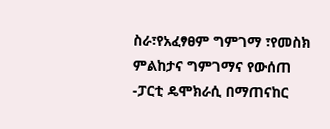ስራ፣የአፈፃፀም ግምገማ ፣የመስክ ምልከታና ግምገማና የውሰጠ -ፓርቲ ዴሞክራሲ በማጠናከር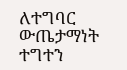ለተግባር ውጤታማነት ተግተን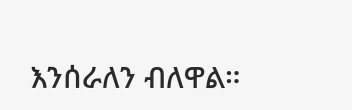እንሰራለን ብለዋል።